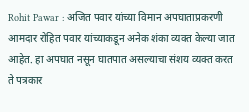Rohit Pawar : अजित पवार यांच्या विमान अपघाताप्रकरणी आमदार रोहित पवार यांच्याकडून अनेक शंका व्यक्त केल्या जात आहेत. हा अपघात नसून घातपात असल्याचा संशय व्यक्त करत ते पत्रकार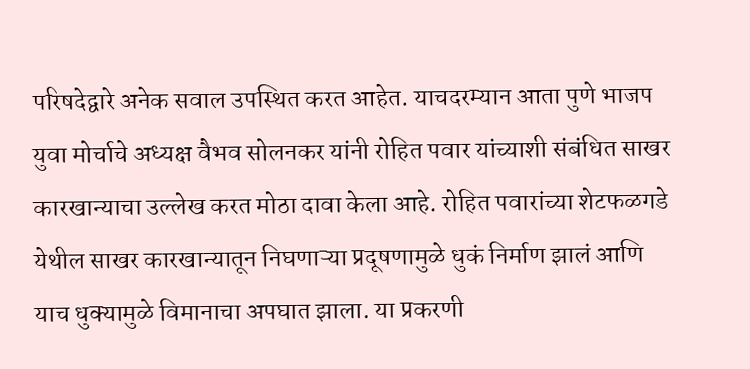परिषदेद्वारे अनेक सवाल उपस्थित करत आहेत. याचदरम्यान आता पुणे भाजप युवा मोर्चाचे अध्यक्ष वैभव सोलनकर यांनी रोहित पवार यांच्याशी संबंधित साखर कारखान्याचा उल्लेख करत मोठा दावा केला आहे. रोहित पवारांच्या शेटफळगडे येथील साखर कारखान्यातून निघणाऱ्या प्रदूषणामुळे धुकं निर्माण झालं आणि याच धुक्यामुळे विमानाचा अपघात झाला. या प्रकरणी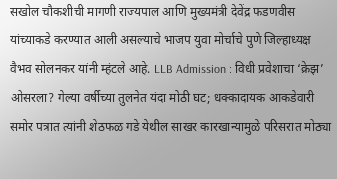सखोल चौकशीची मागणी राज्यपाल आणि मुख्यमंत्री देवेंद्र फडणवीस यांच्याकडे करण्यात आली असल्याचे भाजप युवा मोर्चाचे पुणे जिल्हाध्यक्ष वैभव सोलनकर यांनी म्हंटले आहे. LLB Admission : विधी प्रवेशाचा ‘क्रेझ’ ओसरला? गेल्या वर्षीच्या तुलनेत यंदा मोठी घट; धक्कादायक आकडेवारी समोर पत्रात त्यांनी शेठफळ गडे येथील साखर कारखान्यामुळे परिसरात मोठ्या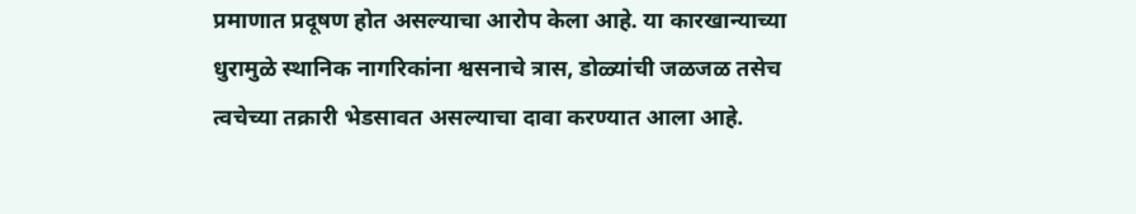प्रमाणात प्रदूषण होत असल्याचा आरोप केला आहे. या कारखान्याच्या धुरामुळे स्थानिक नागरिकांना श्वसनाचे त्रास, डोळ्यांची जळजळ तसेच त्वचेच्या तक्रारी भेडसावत असल्याचा दावा करण्यात आला आहे.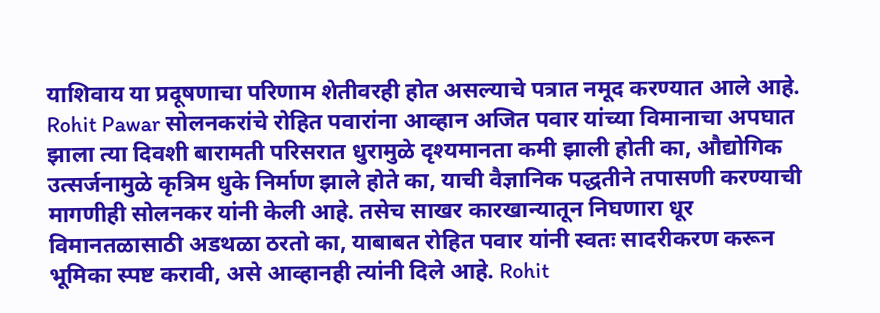याशिवाय या प्रदूषणाचा परिणाम शेतीवरही होत असल्याचे पत्रात नमूद करण्यात आले आहे. Rohit Pawar सोलनकरांचे रोहित पवारांना आव्हान अजित पवार यांच्या विमानाचा अपघात झाला त्या दिवशी बारामती परिसरात धुरामुळे दृश्यमानता कमी झाली होती का, औद्योगिक उत्सर्जनामुळे कृत्रिम धुके निर्माण झाले होते का, याची वैज्ञानिक पद्धतीने तपासणी करण्याची मागणीही सोलनकर यांनी केली आहे. तसेच साखर कारखान्यातून निघणारा धूर विमानतळासाठी अडथळा ठरतो का, याबाबत रोहित पवार यांनी स्वतः सादरीकरण करून भूमिका स्पष्ट करावी, असे आव्हानही त्यांनी दिले आहे. Rohit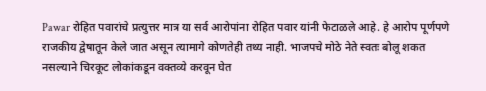Pawar रोहित पवारांचे प्रत्युत्तर मात्र या सर्व आरोपांना रोहित पवार यांनी फेटाळले आहे. हे आरोप पूर्णपणे राजकीय द्वेषातून केले जात असून त्यामागे कोणतेही तथ्य नाही. भाजपचे मोठे नेते स्वतः बोलू शकत नसल्याने चिरकूट लोकांकडून वक्तव्ये करवून घेत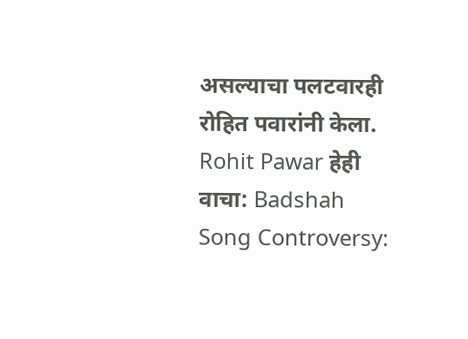असल्याचा पलटवारही रोहित पवारांनी केला. Rohit Pawar हेही वाचा: Badshah Song Controversy: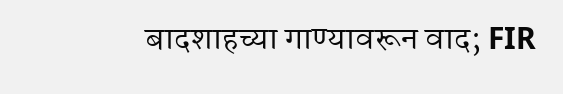बादशाहच्या गाण्यावरून वाद; FIR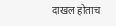दाखल होताच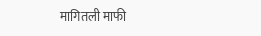मागितली माफी